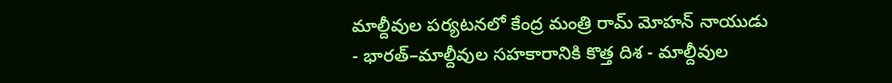మాల్దీవుల పర్యటనలో కేంద్ర మంత్రి రామ్ మోహన్ నాయుడు
- భారత్–మాల్దీవుల సహకారానికి కొత్త దిశ - మాల్దీవుల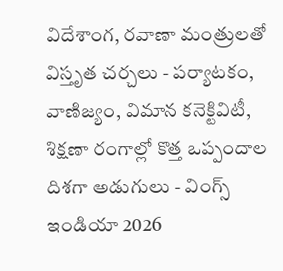విదేశాంగ, రవాణా మంత్రులతో విస్తృత చర్చలు - పర్యాటకం, వాణిజ్యం, విమాన కనెక్టివిటీ, శిక్షణా రంగాల్లో కొత్త ఒప్పందాల దిశగా అడుగులు - వింగ్స్ ఇండియా 2026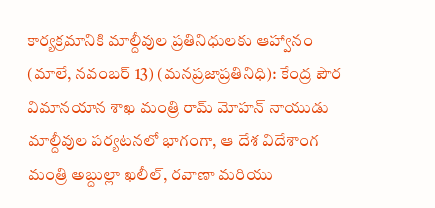కార్యక్రమానికి మాల్దీవుల ప్రతినిధులకు ఆహ్వానం (మాలే, నవంబర్ 13) (మనప్రజాప్రతినిధి): కేంద్ర పౌర విమానయాన శాఖ మంత్రి రామ్ మోహన్ నాయుడు మాల్దీవుల పర్యటనలో భాగంగా, ఆ దేశ విదేశాంగ మంత్రి అబ్దుల్లా ఖలీల్, రవాణా మరియు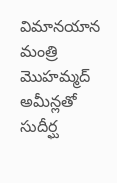విమానయాన మంత్రి మొహమ్మద్ అమీన్లతో సుదీర్ఘ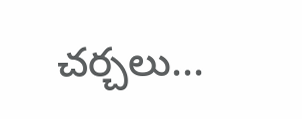చర్చలు...